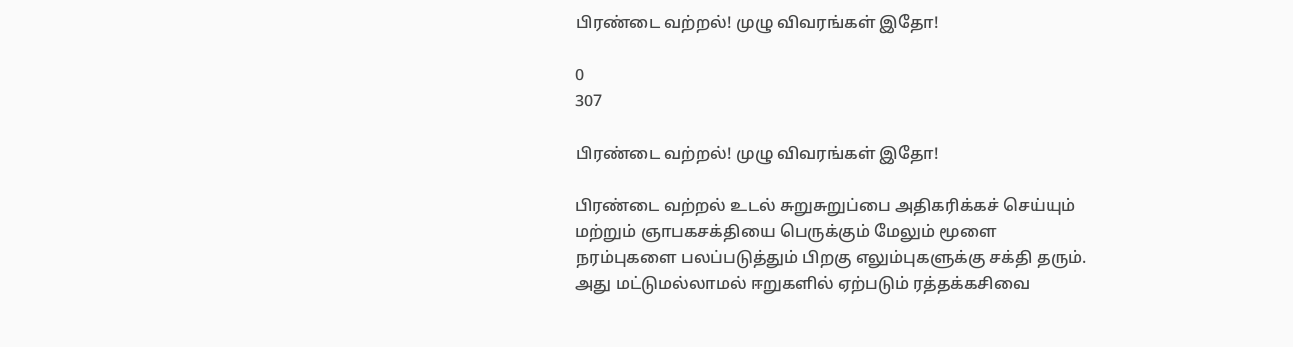பிரண்டை வற்றல்! முழு விவரங்கள் இதோ!

0
307

பிரண்டை வற்றல்! முழு விவரங்கள் இதோ!

பிரண்டை வற்றல் உடல் சுறுசுறுப்பை அதிகரிக்கச் செய்யும் மற்றும் ஞாபகசக்தியை பெருக்கும் மேலும் மூளை நரம்புகளை பலப்படுத்தும் பிறகு எலும்புகளுக்கு சக்தி தரும். அது மட்டுமல்லாமல் ஈறுகளில் ஏற்படும் ரத்தக்கசிவை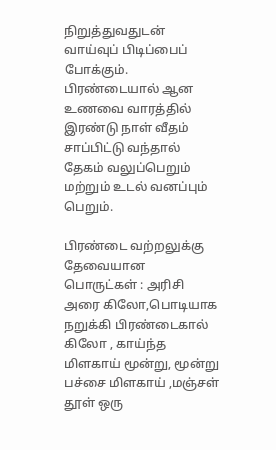நிறுத்துவதுடன் வாய்வுப் பிடிப்பைப் போக்கும். பிரண்டையால் ஆன உணவை வாரத்தில் இரண்டு நாள் வீதம் சாப்பிட்டு வந்தால் தேகம் வலுப்பெறும் மற்றும் உடல் வனப்பும் பெறும்.

பிரண்டை வற்றலுக்கு தேவையான பொருட்கள் : அரிசி அரை கிலோ,பொடியாக நறுக்கி பிரண்டைகால் கிலோ , காய்ந்த மிளகாய் மூன்று, மூன்று பச்சை மிளகாய் ,மஞ்சள் தூள் ஒரு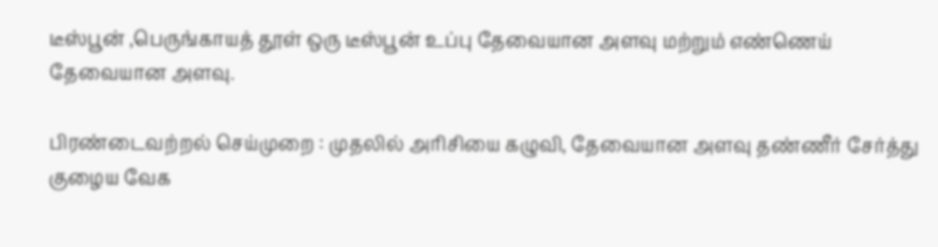டீஸ்பூன் ,பெருங்காயத் தூள் ஒரு டீஸ்பூன் உப்பு தேவையான அளவு மற்றும் எண்ணெய் தேவையான அளவு.

பிரண்டைவற்றல் செய்முறை : முதலில் அரிசியை கழுவி, தேவையான அளவு தண்ணீர் சேர்த்து குழைய வேக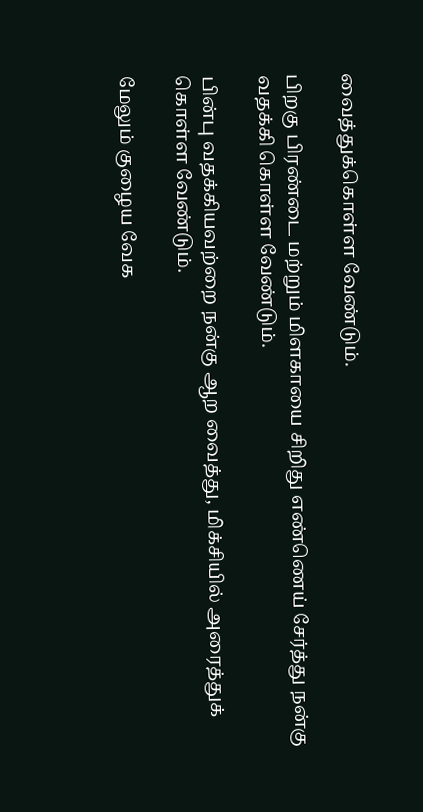வைத்துக்கொள்ள வேண்டும்.

பிறகு பிரண்டை மற்றும் மிளகாயை சிறிது எண்ணெய் சேர்த்து நன்கு வதக்கி கொள்ள வேண்டும்.

பின்பு வதக்கியவற்றை நன்கு ஆற வைத்து, மிக்சியில் அரைத்துக் கொள்ள வேண்டும்.

மேலும் குழைய வேக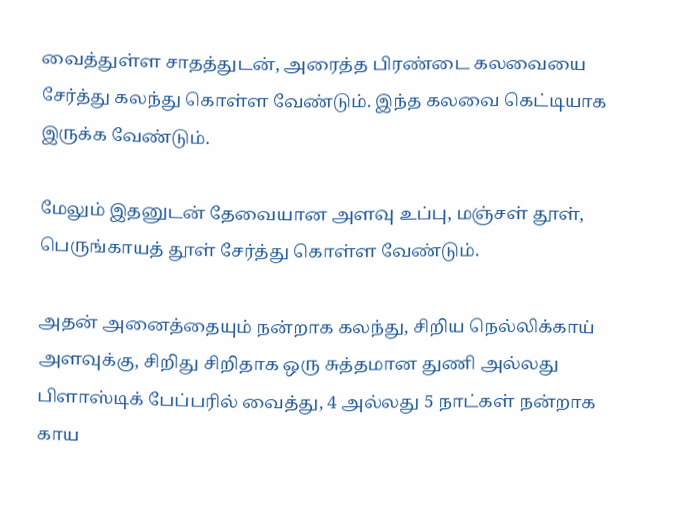வைத்துள்ள சாதத்துடன், அரைத்த பிரண்டை கலவையை சேர்த்து கலந்து கொள்ள வேண்டும். இந்த கலவை கெட்டியாக இருக்க வேண்டும்.

மேலும் இதனுடன் தேவையான அளவு உப்பு, மஞ்சள் தூள், பெருங்காயத் தூள் சேர்த்து கொள்ள வேண்டும்.

அதன் அனைத்தையும் நன்றாக கலந்து, சிறிய நெல்லிக்காய் அளவுக்கு, சிறிது சிறிதாக ஒரு சுத்தமான துணி அல்லது பிளாஸ்டிக் பேப்பரில் வைத்து, 4 அல்லது 5 நாட்கள் நன்றாக காய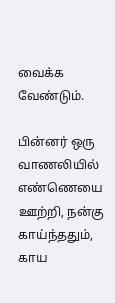வைக்க வேண்டும்.

பின்னர் ஒரு வாணலியில் எண்ணெயை ஊற்றி, நன்கு காய்ந்ததும், காய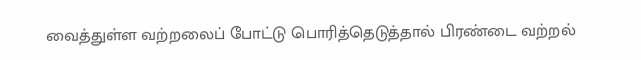வைத்துள்ள வற்றலைப் போட்டு பொரித்தெடுத்தால் பிரண்டை வற்றல்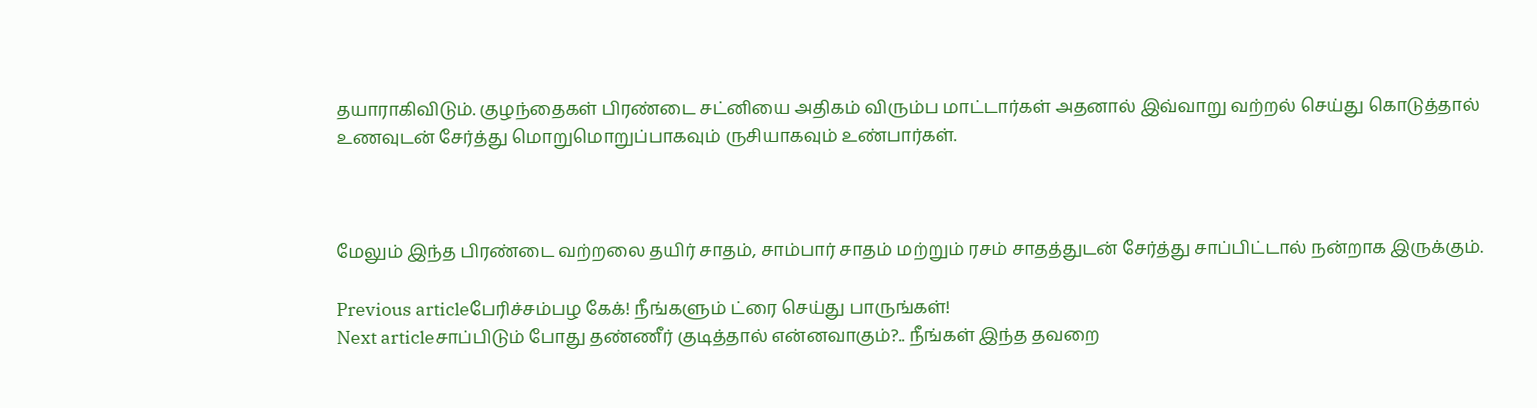தயாராகிவிடும். குழந்தைகள் பிரண்டை சட்னியை அதிகம் விரும்ப மாட்டார்கள் அதனால் இவ்வாறு வற்றல் செய்து கொடுத்தால் உணவுடன் சேர்த்து மொறுமொறுப்பாகவும் ருசியாகவும் உண்பார்கள்.



மேலும் இந்த பிரண்டை வற்றலை தயிர் சாதம், சாம்பார் சாதம் மற்றும் ரசம் சாதத்துடன் சேர்த்து சாப்பிட்டால் நன்றாக இருக்கும்.

Previous articleபேரிச்சம்பழ கேக்! நீங்களும் ட்ரை செய்து பாருங்கள்!
Next articleசாப்பிடும் போது தண்ணீர் குடித்தால் என்னவாகும்?.. நீங்கள் இந்த தவறை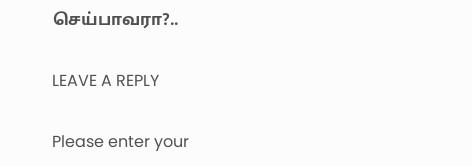செய்பாவரா?..

LEAVE A REPLY

Please enter your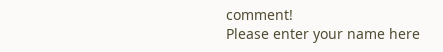comment!
Please enter your name here